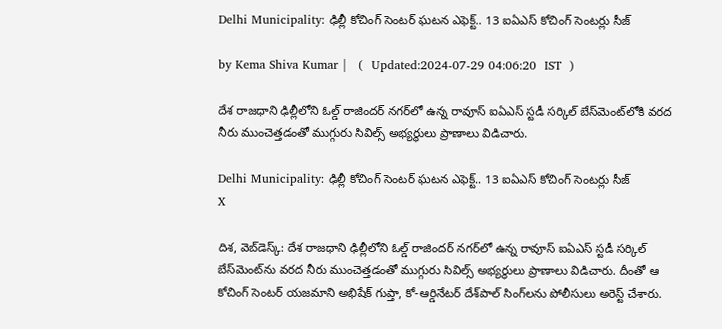Delhi Municipality: ఢిల్లీ కోచింగ్ సెంటర్ ఘటన ఎఫెక్ట్.. 13 ఐఏఎస్ కోచింగ్ సెంటర్లు సీజ్

by Kema Shiva Kumar |   (  Updated:2024-07-29 04:06:20  IST  )

దేశ రాజధాని ఢిల్లీలోని ఓల్డ్ రాజిందర్ నగర్‌లో ఉన్న రావూస్ ఐఏఎస్ స్టడీ సర్కిల్ బేస్‌మెంట్‌లోకి వరద నీరు ముంచెత్తడంతో ముగ్గురు సివిల్స్ అభ్యర్థులు ప్రాణాలు విడిచారు.

Delhi Municipality: ఢిల్లీ కోచింగ్ సెంటర్ ఘటన ఎఫెక్ట్.. 13 ఐఏఎస్ కోచింగ్ సెంటర్లు సీజ్
X

దిశ, వెబ్‌డెస్క్: దేశ రాజధాని ఢిల్లీలోని ఓల్డ్ రాజిందర్ నగర్‌లో ఉన్న రావూస్ ఐఏఎస్ స్టడీ సర్కిల్ బేస్‌మెంట్‌ను వరద నీరు ముంచెత్తడంతో ముగ్గురు సివిల్స్ అభ్యర్థులు ప్రాణాలు విడిచారు. దీంతో ఆ కోచింగ్ సెంటర్ యజమాని అభిషేక్ గుప్తా, కో-ఆర్డినేటర్‌ దేశ్‌పాల్ సింగ్‌లను పోలీసులు అరెస్ట్ చేశారు.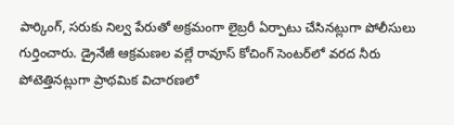పార్కింగ్, సరుకు నిల్వ పేరుతో అక్రమంగా లైబ్రరీ ఏర్పాటు చేసినట్లుగా పోలీసులు గుర్తించారు. డ్రైనేజీ ఆక్రమణల వల్లే రావూస్ కోచింగ్ సెంటర్‌లో వరద నీరు పోటెత్తినట్లుగా ప్రాథమిక విచారణలో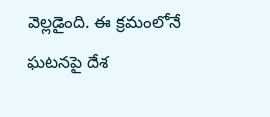వెల్లడైంది. ఈ క్రమంలోనే ఘటనపై దేశ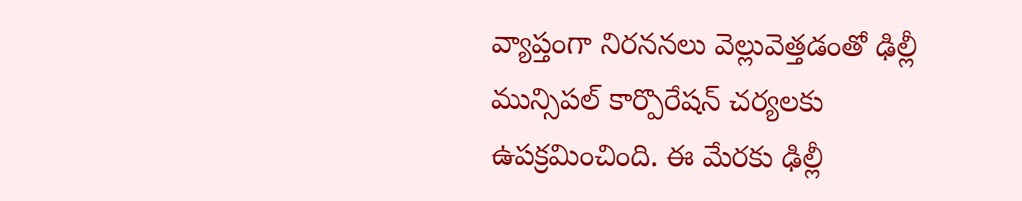వ్యాప్తంగా నిరననలు వెల్లువెత్తడంతో ఢిల్లీ మున్సిపల్ కార్పొరేషన్ చర్యలకు ఉపక్రమించింది. ఈ మేరకు ఢిల్లీ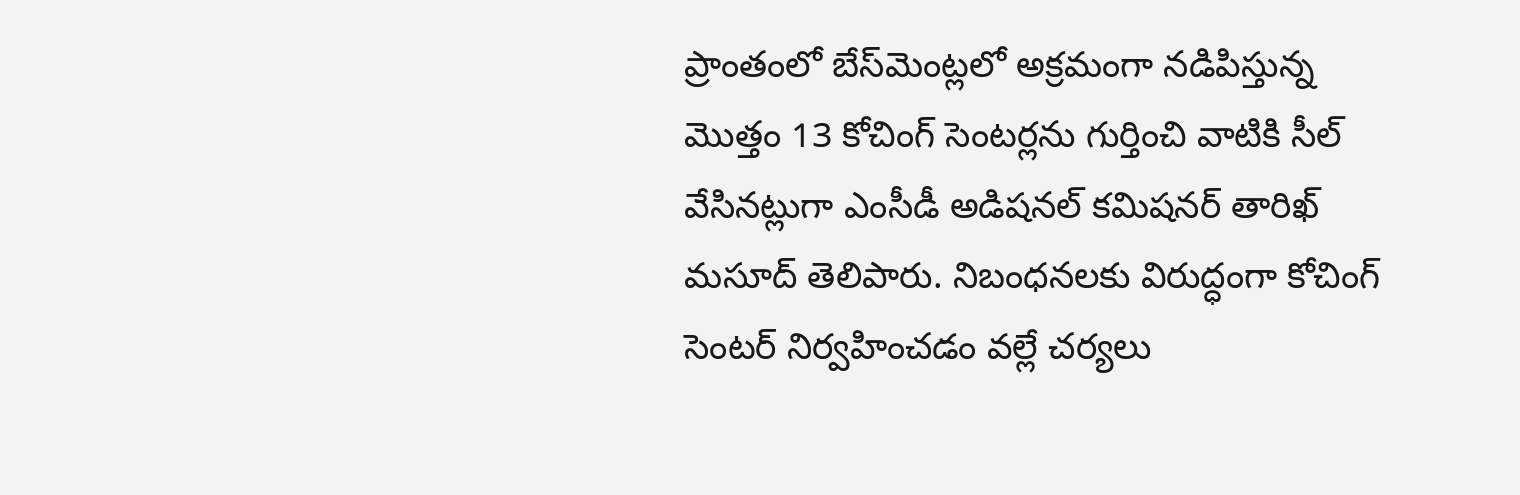ప్రాంతంలో బేస్‌మెంట్లలో అక్రమంగా నడిపిస్తున్న మొత్తం 13 కోచింగ్ సెంటర్లను గుర్తించి వాటికి సీల్ వేసినట్లుగా ఎంసీడీ అడిషనల్ కమిషనర్ తారిఖ్ మసూద్ తెలిపారు. నిబంధనలకు విరుద్ధంగా కోచింగ్ సెంటర్ నిర్వహించడం వల్లే చర్యలు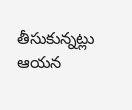తీసుకున్నట్లు ఆయన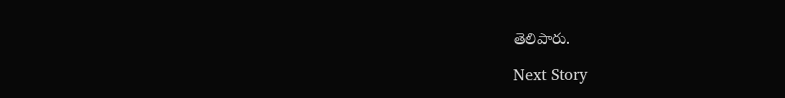తెలిపారు.

Next Story